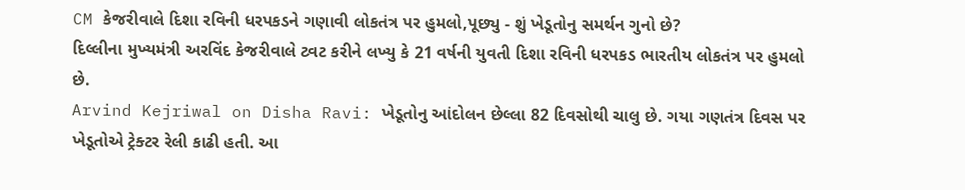CM કેજરીવાલે દિશા રવિની ધરપકડને ગણાવી લોકતંત્ર પર હુમલો,પૂછ્યુ - શું ખેડૂતોનુ સમર્થન ગુનો છે?
દિલ્લીના મુખ્યમંત્રી અરવિંદ કેજરીવાલે ટ્વટ કરીને લખ્યુ કે 21 વર્ષની યુવતી દિશા રવિની ધરપકડ ભારતીય લોકતંત્ર પર હુમલો છે.
Arvind Kejriwal on Disha Ravi: ખેડૂતોનુ આંદોલન છેલ્લા 82 દિવસોથી ચાલુ છે. ગયા ગણતંત્ર દિવસ પર ખેડૂતોએ ટ્રેક્ટર રેલી કાઢી હતી. આ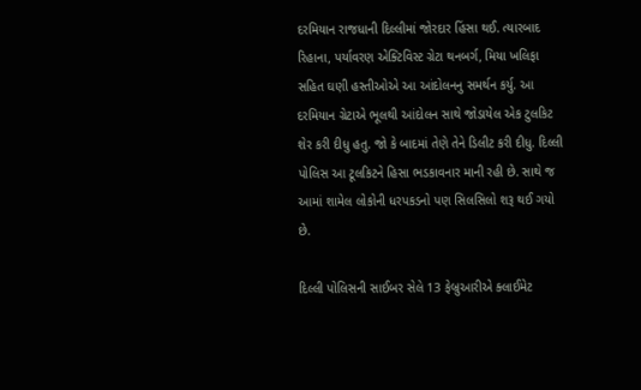દરમિયાન રાજધાની દિલ્લીમાં જોરદાર હિંસા થઈ. ત્યારબાદ રિહાના, પર્યાવરણ એક્ટિવિસ્ટ ગ્રેટા થનબર્ગ, મિયા ખલિફા સહિત ઘણી હસ્તીઓએ આ આંદોલનનુ સમર્થન કર્યુ. આ દરમિયાન ગ્રેટાએ ભૂલથી આંદોલન સાથે જોડાયેલ એક ટુલકિટ શેર કરી દીધુ હતુ. જો કે બાદમાં તેણે તેને ડિલીટ કરી દીધુ. દિલ્લી પોલિસ આ ટૂલકિટને હિસા ભડકાવનાર માની રહી છે. સાથે જ આમાં શામેલ લોકોની ધરપકડનો પણ સિલસિલો શરૂ થઈ ગયો છે.

દિલ્લી પોલિસની સાઈબર સેલે 13 ફેબ્રુઆરીએ ક્લાઈમેટ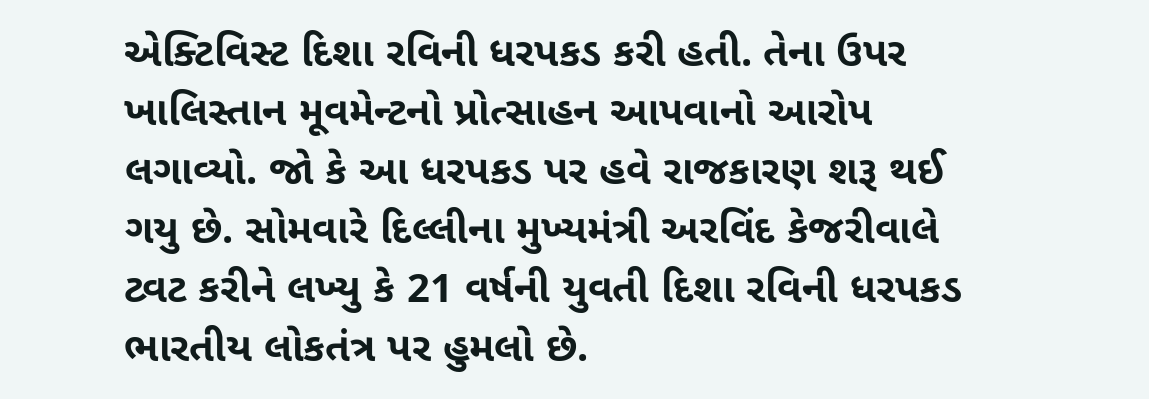એક્ટિવિસ્ટ દિશા રવિની ધરપકડ કરી હતી. તેના ઉપર ખાલિસ્તાન મૂવમેન્ટનો પ્રોત્સાહન આપવાનો આરોપ લગાવ્યો. જો કે આ ધરપકડ પર હવે રાજકારણ શરૂ થઈ ગયુ છે. સોમવારે દિલ્લીના મુખ્યમંત્રી અરવિંદ કેજરીવાલે ટ્વટ કરીને લખ્યુ કે 21 વર્ષની યુવતી દિશા રવિની ધરપકડ ભારતીય લોકતંત્ર પર હુમલો છે.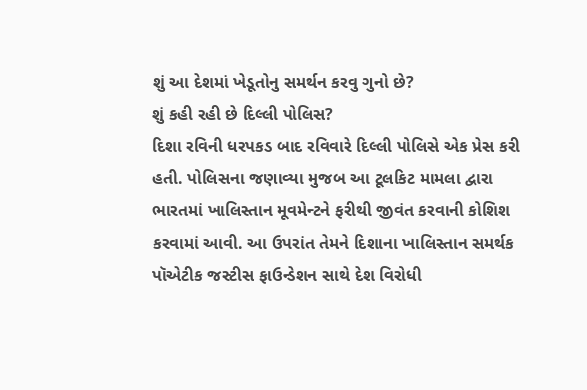શું આ દેશમાં ખેડૂતોનુ સમર્થન કરવુ ગુનો છે?
શું કહી રહી છે દિલ્લી પોલિસ?
દિશા રવિની ધરપકડ બાદ રવિવારે દિલ્લી પોલિસે એક પ્રેસ કરી હતી. પોલિસના જણાવ્યા મુજબ આ ટૂલકિટ મામલા દ્વારા ભારતમાં ખાલિસ્તાન મૂવમેન્ટને ફરીથી જીવંત કરવાની કોશિશ કરવામાં આવી. આ ઉપરાંત તેમને દિશાના ખાલિસ્તાન સમર્થક પૉએટીક જસ્ટીસ ફાઉન્ડેશન સાથે દેશ વિરોધી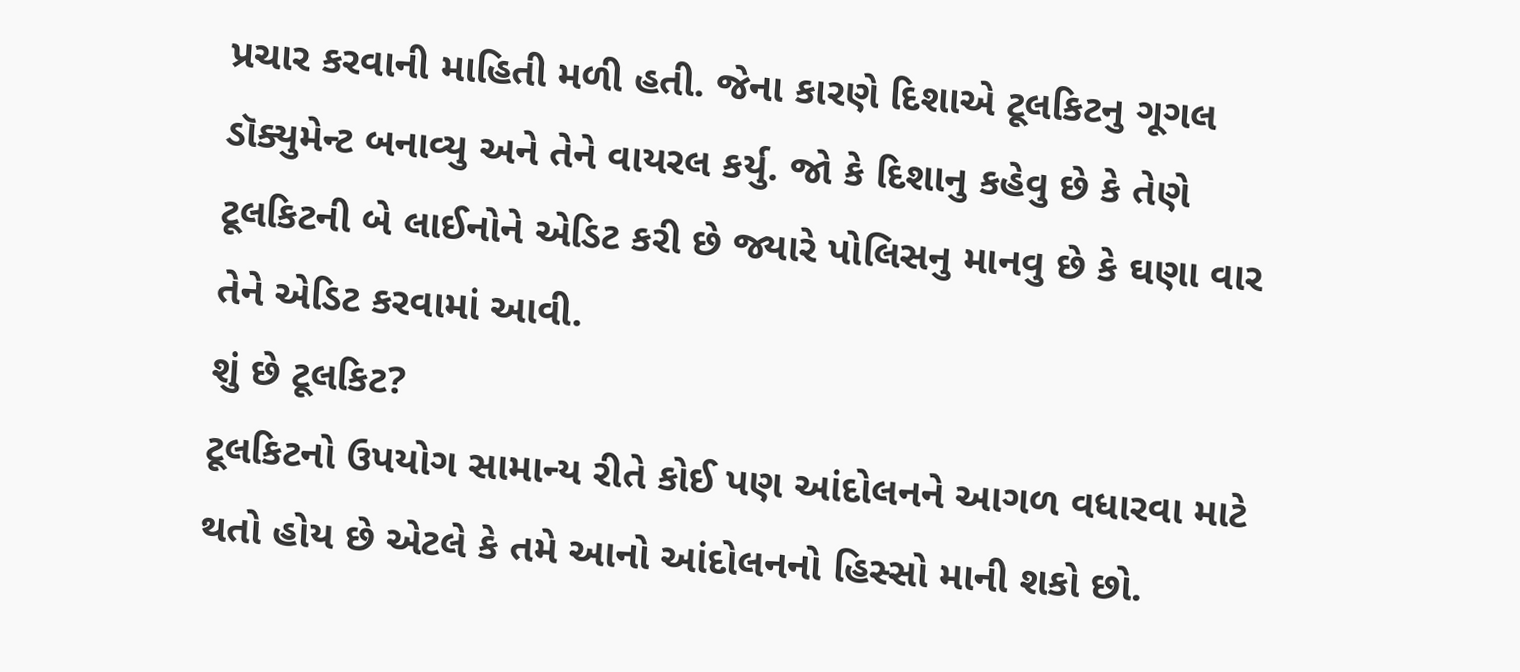પ્રચાર કરવાની માહિતી મળી હતી. જેના કારણે દિશાએ ટૂલકિટનુ ગૂગલ ડૉક્યુમેન્ટ બનાવ્યુ અને તેને વાયરલ કર્યુ. જો કે દિશાનુ કહેવુ છે કે તેણે ટૂલકિટની બે લાઈનોને એડિટ કરી છે જ્યારે પોલિસનુ માનવુ છે કે ઘણા વાર તેને એડિટ કરવામાં આવી.
શું છે ટૂલકિટ?
ટૂલકિટનો ઉપયોગ સામાન્ય રીતે કોઈ પણ આંદોલનને આગળ વધારવા માટે થતો હોય છે એટલે કે તમે આનો આંદોલનનો હિસ્સો માની શકો છો.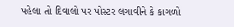પહેલા તો દિવાલો પર પોસ્ટર લગાવીને કે કાગળો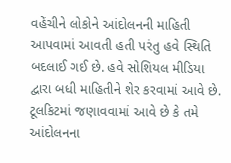વહેંચીને લોકોને આંદોલનની માહિતી આપવામાં આવતી હતી પરંતુ હવે સ્થિતિ બદલાઈ ગઈ છે. હવે સોશિયલ મીડિયા દ્વારા બધી માહિતીને શેર કરવામાં આવે છે. ટૂલકિટમાં જણાવવામાં આવે છે કે તમે આંદોલનના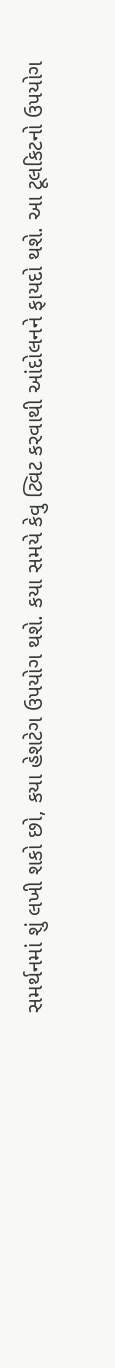સમર્થનમાં શું લખી શકો છો, કયા હેશટેગ ઉપયોગ થશે. કયા સમયે કેવુ ટ્વિટ કરવાથી આંદોલનને ફાયદો થશે. આ ટૂલકિટનો ઉપયોગ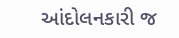આંદોલનકારી જ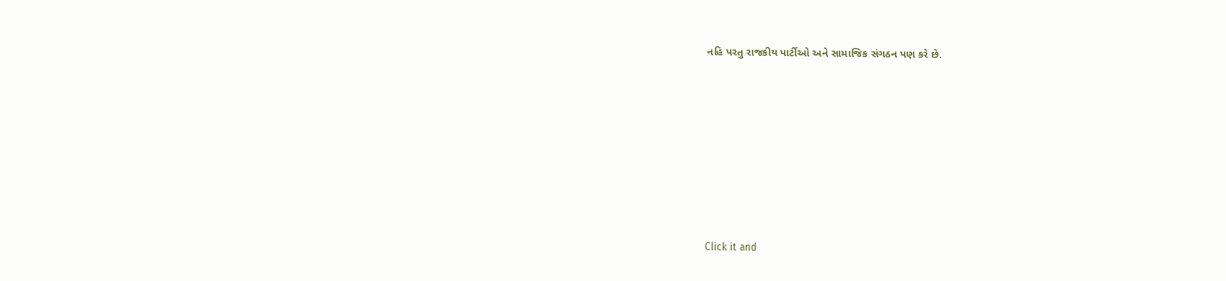નહિ પરતુ રાજકીય પાર્ટીઓ અને સામાજિક સંગઠન પણ કરે છે.












Click it and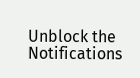Unblock the Notifications